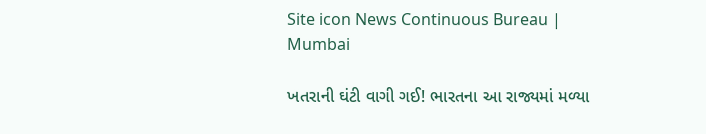Site icon News Continuous Bureau | Mumbai

ખતરાની ઘંટી વાગી ગઈ! ભારતના આ રાજ્યમાં મળ્યા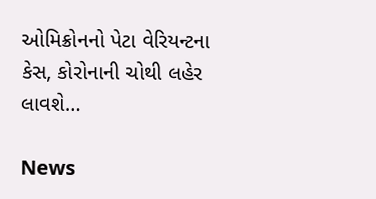ઓમિક્રોનનો પેટા વેરિયન્ટના કેસ, કોરોનાની ચોથી લહેર લાવશે…

News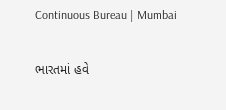Continuous Bureau | Mumbai

ભારતમાં હવે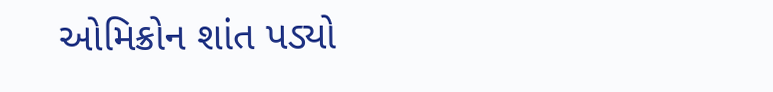ઓમિક્રોન શાંત પડ્યો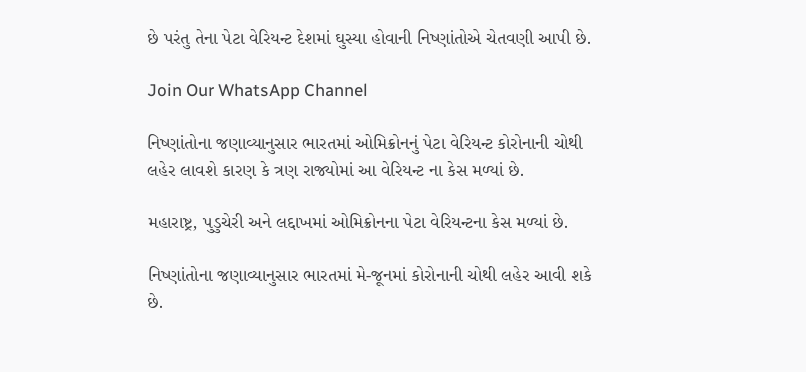છે પરંતુ તેના પેટા વેરિયન્ટ દેશમાં ઘુસ્યા હોવાની નિષ્ણાંતોએ ચેતવણી આપી છે.

Join Our WhatsApp Channel

નિષ્ણાંતોના જણાવ્યાનુસાર ભારતમાં ઓમિક્રોનનું પેટા વેરિયન્ટ કોરોનાની ચોથી લહેર લાવશે કારણ કે ત્રણ રાજ્યોમાં આ વેરિયન્ટ ના કેસ મળ્યાં છે.

મહારાષ્ટ્ર, પુડુચેરી અને લદ્દાખમાં ઓમિક્રોનના પેટા વેરિયન્ટના કેસ મળ્યાં છે.

નિષ્ણાંતોના જણાવ્યાનુસાર ભારતમાં મે-જૂનમાં કોરોનાની ચોથી લહેર આવી શકે છે.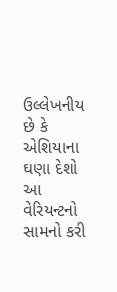ઉલ્લેખનીય છે કે એશિયાના ઘણા દેશો આ વેરિયન્ટનો સામનો કરી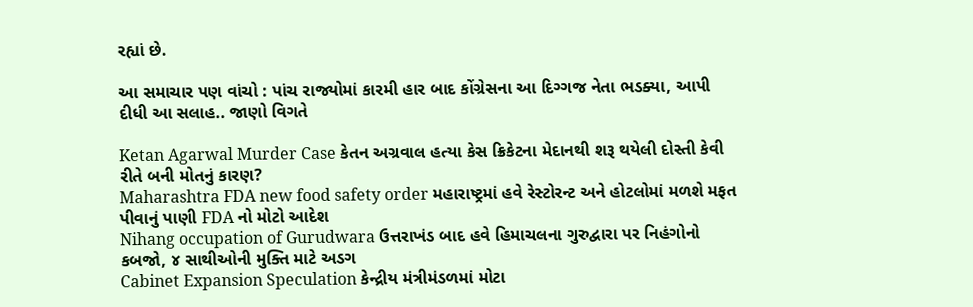રહ્યાં છે.

આ સમાચાર પણ વાંચો : પાંચ રાજ્યોમાં કારમી હાર બાદ કોંગ્રેસના આ દિગ્ગજ નેતા ભડક્યા, આપી દીધી આ સલાહ.. જાણો વિગતે

Ketan Agarwal Murder Case કેતન અગ્રવાલ હત્યા કેસ ક્રિકેટના મેદાનથી શરૂ થયેલી દોસ્તી કેવી રીતે બની મોતનું કારણ?
Maharashtra FDA new food safety order મહારાષ્ટ્રમાં હવે રેસ્ટોરન્ટ અને હોટલોમાં મળશે મફત પીવાનું પાણી FDA નો મોટો આદેશ
Nihang occupation of Gurudwara ઉત્તરાખંડ બાદ હવે હિમાચલના ગુરુદ્વારા પર નિહંગોનો કબજો, ૪ સાથીઓની મુક્તિ માટે અડગ
Cabinet Expansion Speculation કેન્દ્રીય મંત્રીમંડળમાં મોટા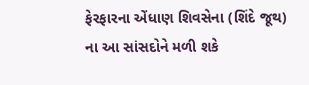ફેરફારના એંધાણ શિવસેના (શિંદે જૂથ) ના આ સાંસદોને મળી શકે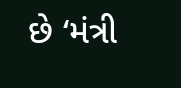છે ‘મંત્રી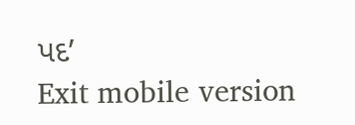પદ’
Exit mobile version